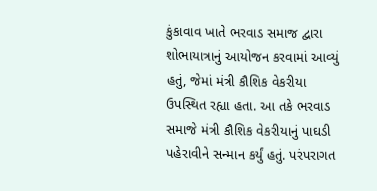કુંકાવાવ ખાતે ભરવાડ સમાજ દ્વારા શોભાયાત્રાનું આયોજન કરવામાં આવ્યું હતું, જેમાં મંત્રી કૌશિક વેકરીયા ઉપસ્થિત રહ્યા હતા. આ તકે ભરવાડ સમાજે મંત્રી કૌશિક વેકરીયાનું પાઘડી પહેરાવીને સન્માન કર્યું હતું. પરંપરાગત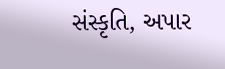સંસ્કૃતિ, અપાર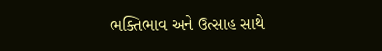ભક્તિભાવ અને ઉત્સાહ સાથે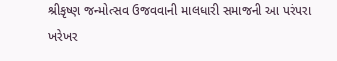શ્રીકૃષ્ણ જન્મોત્સવ ઉજવવાની માલધારી સમાજની આ પરંપરા ખરેખર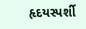હૃદયસ્પર્શી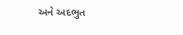અને અદભુત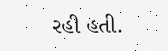રહી હતી.